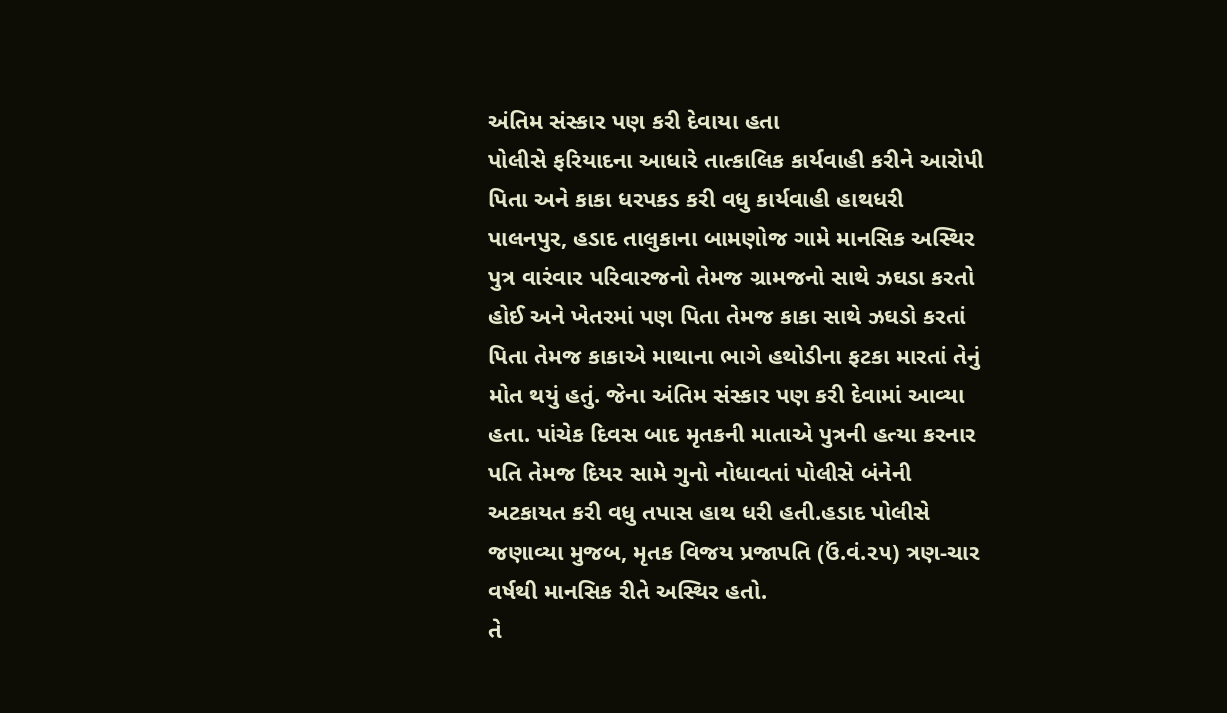અંતિમ સંસ્કાર પણ કરી દેવાયા હતા
પોલીસે ફરિયાદના આધારે તાત્કાલિક કાર્યવાહી કરીને આરોપી પિતા અને કાકા ધરપકડ કરી વધુ કાર્યવાહી હાથધરી
પાલનપુર, હડાદ તાલુકાના બામણોજ ગામે માનસિક અસ્થિર પુત્ર વારંવાર પરિવારજનો તેમજ ગ્રામજનો સાથે ઝઘડા કરતો હોઈ અને ખેતરમાં પણ પિતા તેમજ કાકા સાથે ઝઘડો કરતાં પિતા તેમજ કાકાએ માથાના ભાગે હથોડીના ફટકા મારતાં તેનું મોત થયું હતું. જેના અંતિમ સંસ્કાર પણ કરી દેવામાં આવ્યા હતા. પાંચેક દિવસ બાદ મૃતકની માતાએ પુત્રની હત્યા કરનાર પતિ તેમજ દિયર સામે ગુનો નોધાવતાં પોલીસે બંનેની અટકાયત કરી વધુ તપાસ હાથ ધરી હતી.હડાદ પોલીસે જણાવ્યા મુજબ, મૃતક વિજય પ્રજાપતિ (ઉં.વં.૨૫) ત્રણ-ચાર વર્ષથી માનસિક રીતે અસ્થિર હતો.
તે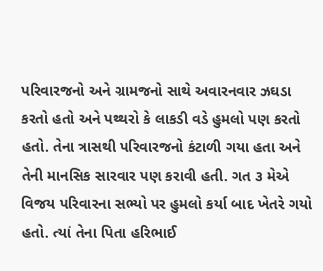પરિવારજનો અને ગ્રામજનો સાથે અવારનવાર ઝઘડા કરતો હતો અને પથ્થરો કે લાકડી વડે હુમલો પણ કરતો હતો. તેના ત્રાસથી પરિવારજનો કંટાળી ગયા હતા અને તેની માનસિક સારવાર પણ કરાવી હતી. ગત ૩ મેએ વિજય પરિવારના સભ્યો પર હુમલો કર્યા બાદ ખેતરે ગયો હતો. ત્યાં તેના પિતા હરિભાઈ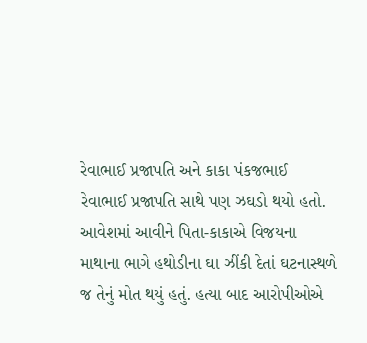રેવાભાઈ પ્રજાપતિ અને કાકા પંકજભાઈ રેવાભાઈ પ્રજાપતિ સાથે પણ ઝઘડો થયો હતો.
આવેશમાં આવીને પિતા-કાકાએ વિજયના માથાના ભાગે હથોડીના ઘા ઝીંકી દેતાં ઘટનાસ્થળે જ તેનું મોત થયું હતું. હત્યા બાદ આરોપીઓએ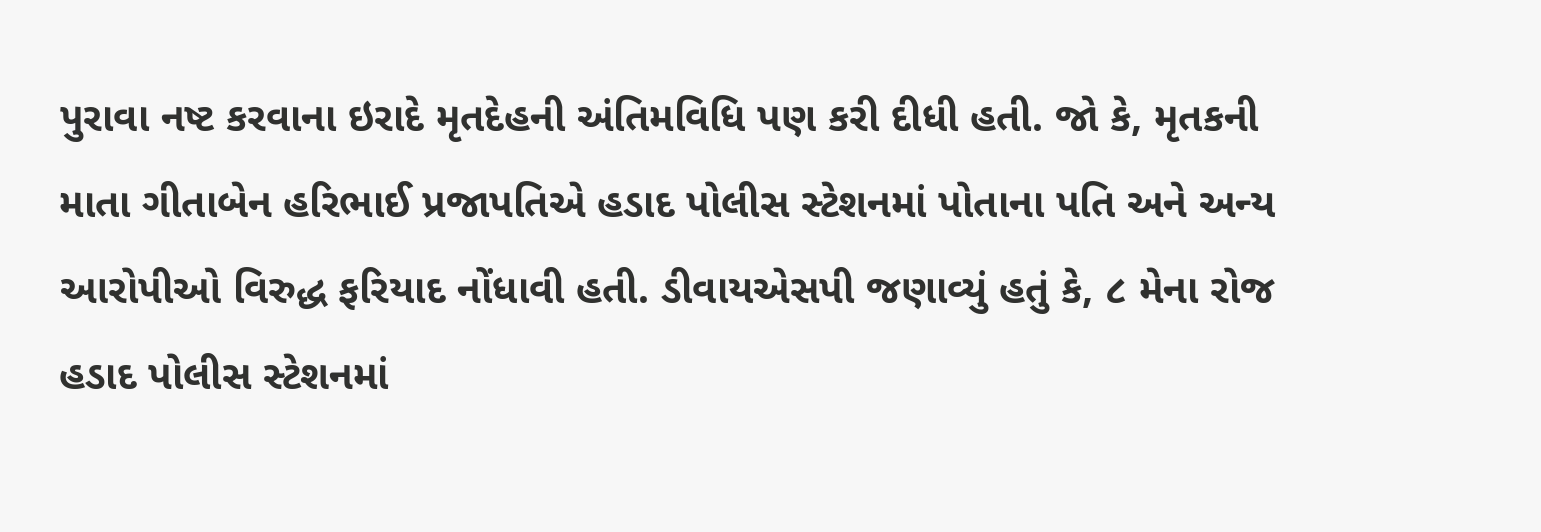પુરાવા નષ્ટ કરવાના ઇરાદે મૃતદેહની અંતિમવિધિ પણ કરી દીધી હતી. જો કે, મૃતકની માતા ગીતાબેન હરિભાઈ પ્રજાપતિએ હડાદ પોલીસ સ્ટેશનમાં પોતાના પતિ અને અન્ય આરોપીઓ વિરુદ્ધ ફરિયાદ નોંધાવી હતી. ડીવાયએસપી જણાવ્યું હતું કે, ૮ મેના રોજ હડાદ પોલીસ સ્ટેશનમાં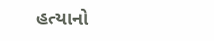હત્યાનો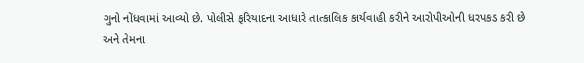ગુનો નોંધવામાં આવ્યો છે. પોલીસે ફરિયાદના આધારે તાત્કાલિક કાર્યવાહી કરીને આરોપીઓની ધરપકડ કરી છે અને તેમના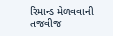રિમાન્ડ મેળવવાની તજવીજ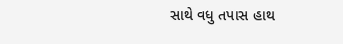સાથે વધુ તપાસ હાથ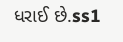ધરાઈ છે.ss1